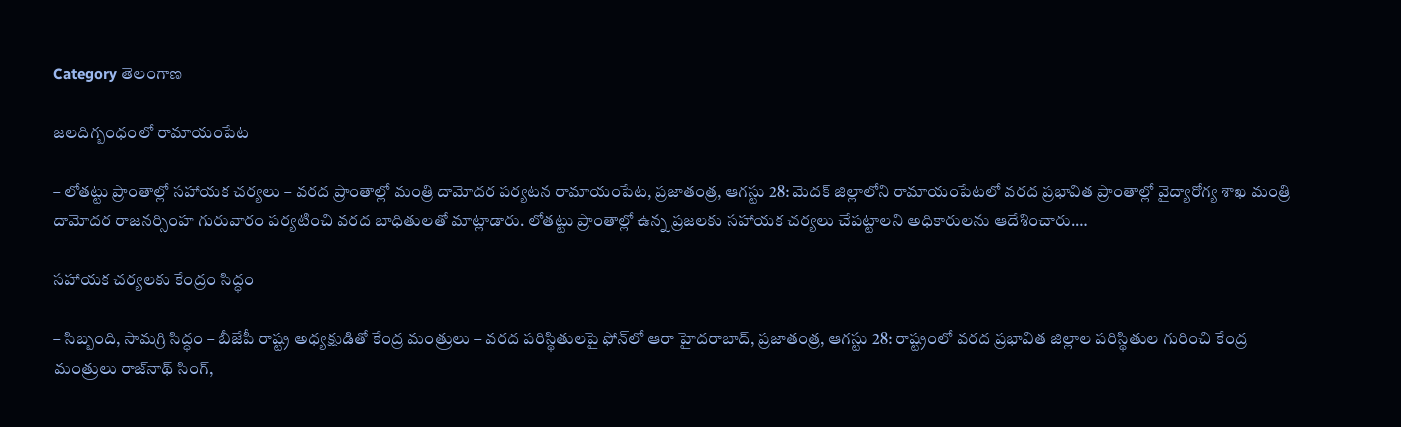Category తెలంగాణ

జ‌ల‌దిగ్బంధంలో రామాయంపేట

– లోతట్టు ప్రాంతాల్లో సహాయక చర్యలు – వరద ప్రాంతాల్లో మంత్రి దామోదర పర్యటన రామాయంపేట, ప్రజాతంత్ర, ఆగస్టు 28: మెదక్‌ జిల్లాలోని రామాయంపేటలో వరద ప్రభావిత ప్రాంతాల్లో వైద్యారోగ్య శాఖ మంత్రి దామోదర రాజనర్సింహ గురువారం పర్యటించి వరద బాధితులతో మాట్లాడారు. లోతట్టు ప్రాంతాల్లో ఉన్న ప్రజలకు సహాయక చర్యలు చేపట్టాలని అధికారులను ఆదేశించారు.…

సహాయక చర్యలకు కేంద్రం సిద్ధం

– సిబ్బంది, సామగ్రి సిద్ధం – బీజేపీ రాష్ట్ర అధ్యక్షుడితో కేంద్ర మంత్రులు – వరద పరిస్థితులపై ఫోన్‌లో ఆరా హైదరాబాద్‌, ప్రజాతంత్ర, ఆగస్టు 28: రాష్ట్రంలో వరద ప్రభావిత జిల్లాల పరిస్థితుల గురించి కేంద్ర మంత్రులు రాజ్‌నాథ్‌ సింగ్‌,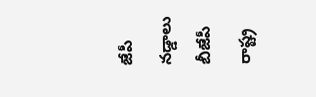జేపీ నడ్డాలు బీజేపీ రాష్ట్ర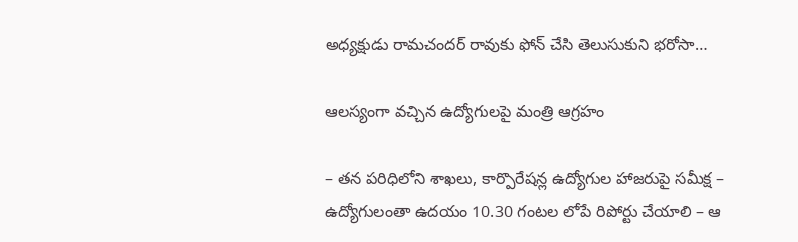అధ్యక్షుడు రామచందర్‌ రావుకు ఫోన్‌ చేసి తెలుసుకుని భరోసా…

ఆలస్యంగా వచ్చిన ఉద్యోగులపై మంత్రి ఆగ్రహం

– తన పరిధిలోని శాఖలు, కార్పొరేషన్ల ఉద్యోగుల హాజరుపై సమీక్ష – ఉద్యోగులంతా ఉదయం 10.30 గంటల లోపే రిపోర్టు చేయాలి – ఆ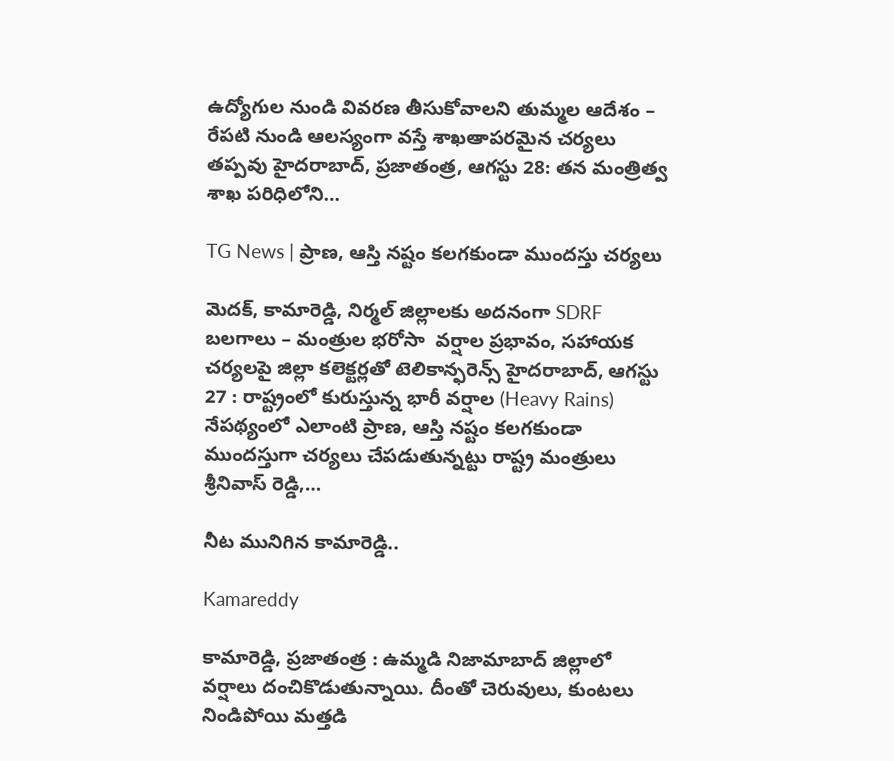ఉద్యోగుల నుండి వివరణ తీసుకోవాలని తుమ్మల ఆదేశం – రేపటి నుండి ఆలస్యంగా వస్తే శాఖఆాపరమైన చర్యలు తప్పవు హైదరాబాద్‌, ప్రజాతంత్ర, ఆగస్టు 28: తన మంత్రిత్వ శాఖ పరిధిలోని…

TG News | ప్రాణ, ఆస్తి న‌ష్టం క‌ల‌గ‌కుండా ముంద‌స్తు చ‌ర్య‌లు

మెదక్, కామారెడ్డి, నిర్మల్ జిల్లాలకు అదనంగా SDRF బలగాలు – మంత్రుల భరోసా  వర్షాల ప్రభావం, సహాయక చర్యలపై జిల్లా కలెక్టర్లతో టెలికాన్ఫరెన్స్ హైదరాబాద్, ఆగస్టు 27 : రాష్ట్రంలో కురుస్తున్న భారీ వర్షాల (Heavy Rains) నేపథ్యంలో ఎలాంటి ప్రాణ, ఆస్తి నష్టం కలగకుండా ముంద‌స్తుగా చర్యలు చేపడుతున్నట్టు రాష్ట్ర మంత్రులు శ్రీనివాస్ రెడ్డి,…

నీట మునిగిన కామారెడ్డి..

Kamareddy

కామారెడ్డి, ప్రజాతంత్ర : ఉమ్మ‌డి నిజామాబాద్ జిల్లాలో వ‌ర్షాలు దంచికొడుతున్నాయి. దీంతో చెరువులు, కుంటలు నిండిపోయి మ‌త్త‌డి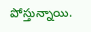పోస్తున్నాయి.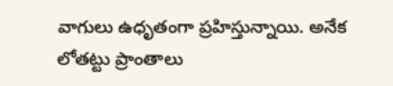వాగులు ఉధృతంగా ప్ర‌హిస్తున్నాయి. అనేక లోతట్టు ప్రాంతాలు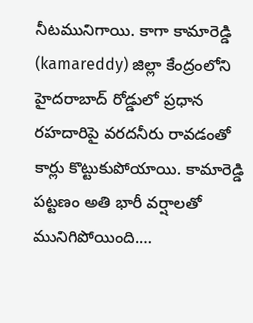నీట‌మునిగాయి. కాగా కామారెడ్డి (kamareddy) జిల్లా కేంద్రంలోని హైదరాబాద్‌ రోడ్డులో ప్రధాన రహదారిపై వరదనీరు రావడంతో కార్లు కొట్టుకుపోయాయి. కామారెడ్డి పట్టణం అతి భారీ వర్షాలతో మునిగిపోయింది.…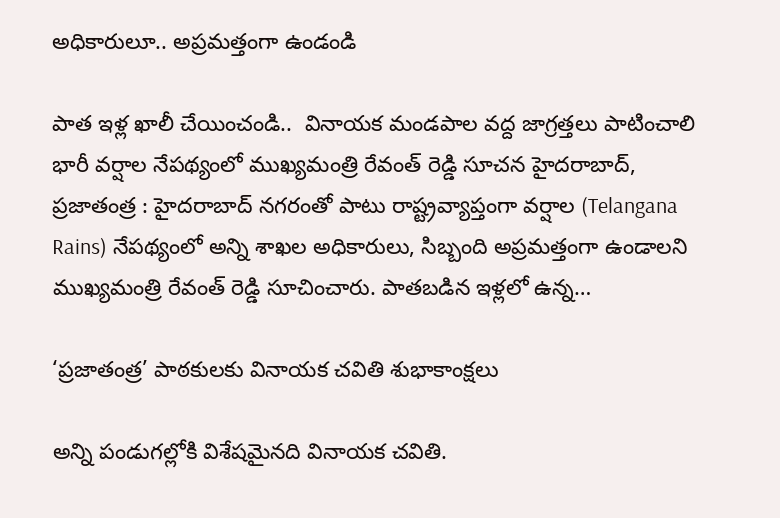అధికారులూ.. అప్ర‌మ‌త్తంగా ఉండండి

పాత ఇళ్ల ఖాలీ చేయించండి..  వినాయక మండపాల వద్ద జాగ్రత్తలు పాటించాలి భారీ వ‌ర్షాల నేప‌థ్యంలో ముఖ్య‌మంత్రి రేవంత్ రెడ్డి సూచ‌న‌ హైద‌రాబాద్, ప్ర‌జాతంత్ర‌ : హైద‌రాబాద్ న‌గ‌రంతో పాటు రాష్ట్రవ్యాప్తంగా వ‌ర్షాల (Telangana Rains) నేప‌థ్యంలో అన్ని శాఖ‌ల అధికారులు, సిబ్బంది అప్ర‌మ‌త్తంగా ఉండాల‌ని ముఖ్య‌మంత్రి రేవంత్ రెడ్డి సూచించారు. పాత‌బ‌డిన‌ ఇళ్ల‌లో ఉన్న…

‘ప్రజాతంత్ర’ పాఠకులకు వినాయక చవితి శుభాకాంక్షలు

అన్ని పండుగల్లోకి విశేషమైనది వినాయక చవితి.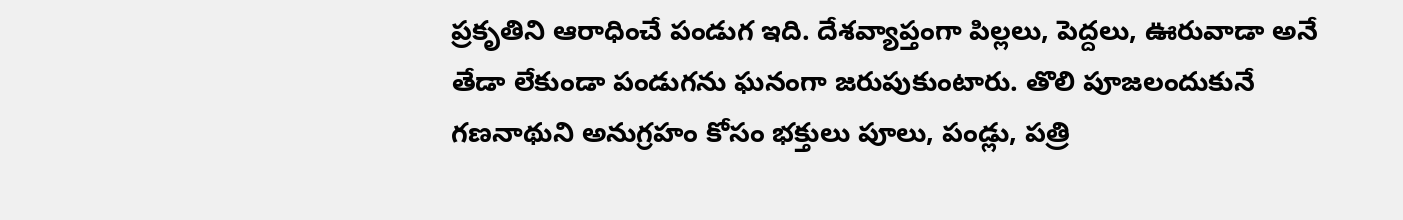ప్రకృతిని ఆరాధించే పండుగ ఇది. దేశవ్యాప్తంగా పిల్లలు, పెద్దలు, ఊరువాడా అనే తేడా లేకుండా పండుగను ఘనంగా జరుపుకుంటారు. తొలి పూజలందుకునే గణనాథుని అనుగ్రహం కోసం భక్తులు పూలు, పండ్లు, పత్రి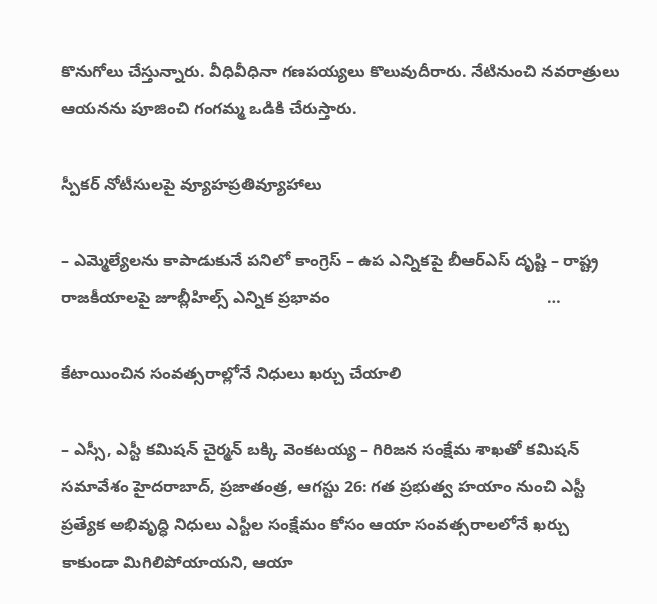కొనుగోలు చేస్తున్నారు. వీధివీధినా గణపయ్యలు కొలువుదీరారు. నేటినుంచి నవరాత్రులు ఆయనను పూజించి గంగమ్మ ఒడికి చేరుస్తారు.

స్పీక‌ర్ నోటీసుల‌పై వ్యూహ‌ప్ర‌తివ్యూహాలు

– ఎమ్మెల్యేల‌ను కాపాడుకునే ప‌నిలో కాంగ్రెస్‌ – ఉప ఎన్నిక‌పై బీఆర్ఎస్ దృష్టి – రాష్ట్ర రాజ‌కీయాల‌పై జూబ్లీహిల్స్ ఎన్నిక ప్ర‌భావం                                                …

కేటాయించిన సంవత్సరాల్లోనే నిధులు ఖర్చు చేయాలి

– ఎస్సీ, ఎస్టీ కమిషన్‌ చైర్మన్‌ బక్కి వెంకటయ్య – గిరిజన సంక్షేమ శాఖతో కమిషన్‌ సమావేశం హైదరాబాద్‌, ప్రజాతంత్ర, ఆగస్టు 26: గత ప్రభుత్వ హయాం నుంచి ఎస్టీ ప్రత్యేక అభివృద్ధి నిధులు ఎస్టీల సంక్షేమం కోసం ఆయా సంవత్సరాలలోనే ఖర్చు కాకుండా మిగిలిపోయాయని, ఆయా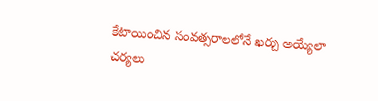కేటాయించిన సంవత్సరాలలోనే ఖర్చు అయ్యేలా చర్యలు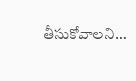తీసుకోవాలని…